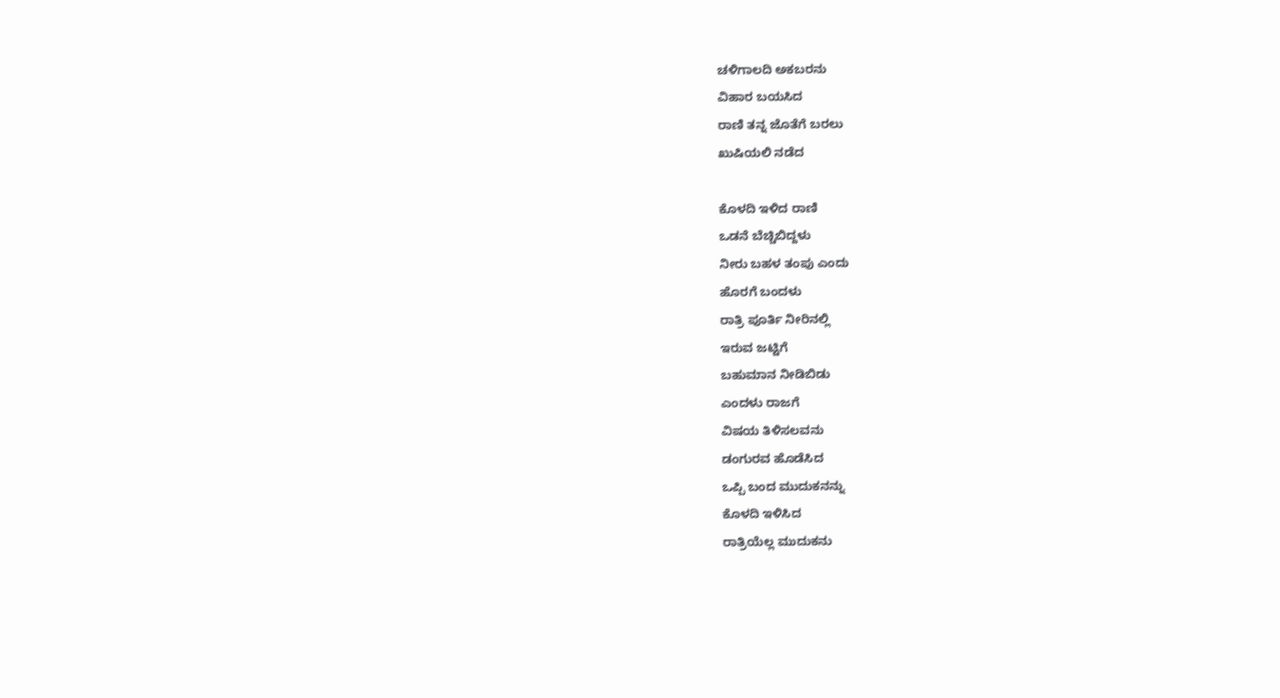ಚಳಿಗಾಲದಿ ಅಕಬರನು
ವಿಹಾರ ಬಯಸಿದ
ರಾಣಿ ತನ್ನ ಜೊತೆಗೆ ಬರಲು
ಖುಷಿಯಲಿ ನಡೆದ

ಕೊಳದಿ ಇಳಿದ ರಾಣಿ
ಒಡನೆ ಬೆಚ್ಚಿಬಿದ್ದಳು
ನೀರು ಬಹಳ ತಂಪು ಎಂದು
ಹೊರಗೆ ಬಂದಳು
ರಾತ್ರಿ ಪೂರ್ತಿ ನೀರಿನಲ್ಲಿ
ಇರುವ ಜಟ್ಟಿಗೆ
ಬಹುಮಾನ ನೀಡಿಬಿಡು
ಎಂದಳು ರಾಜಗೆ
ವಿಷಯ ತಿಳಿಸಲವನು
ಡಂಗುರವ ಹೊಡೆಸಿದ
ಒಪ್ಪಿ ಬಂದ ಮುದುಕನನ್ನು
ಕೊಳದಿ ಇಳಿಸಿದ
ರಾತ್ರಿಯೆಲ್ಲ ಮುದುಕನು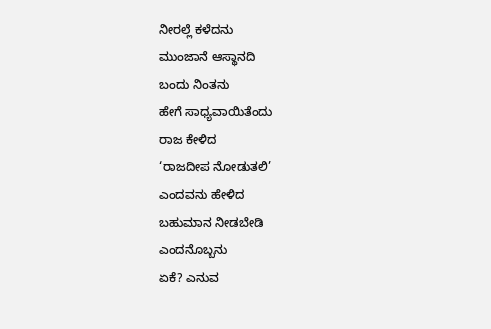ನೀರಲ್ಲೆ ಕಳೆದನು
ಮುಂಜಾನೆ ಆಸ್ಥಾನದಿ
ಬಂದು ನಿಂತನು
ಹೇಗೆ ಸಾಧ್ಯವಾಯಿತೆಂದು
ರಾಜ ಕೇಳಿದ
‘ರಾಜದೀಪ ನೋಡುತಲಿ’
ಎಂದವನು ಹೇಳಿದ
ಬಹುಮಾನ ನೀಡಬೇಡಿ
ಎಂದನೊಬ್ಬನು
ಏಕೆ? ಎನುವ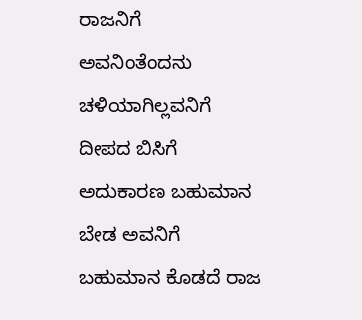ರಾಜನಿಗೆ
ಅವನಿಂತೆಂದನು
ಚಳಿಯಾಗಿಲ್ಲವನಿಗೆ
ದೀಪದ ಬಿಸಿಗೆ
ಅದುಕಾರಣ ಬಹುಮಾನ
ಬೇಡ ಅವನಿಗೆ
ಬಹುಮಾನ ಕೊಡದೆ ರಾಜ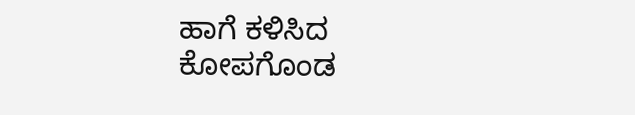ಹಾಗೆ ಕಳಿಸಿದ
ಕೋಪಗೊಂಡ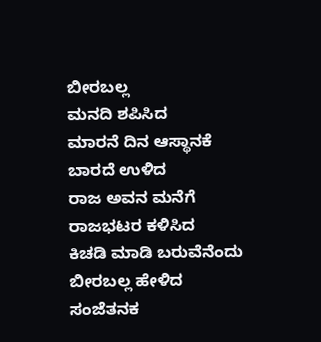ಬೀರಬಲ್ಲ
ಮನದಿ ಶಪಿಸಿದ
ಮಾರನೆ ದಿನ ಆಸ್ಥಾನಕೆ
ಬಾರದೆ ಉಳಿದ
ರಾಜ ಅವನ ಮನೆಗೆ
ರಾಜಭಟರ ಕಳಿಸಿದ
ಕಿಚಡಿ ಮಾಡಿ ಬರುವೆನೆಂದು
ಬೀರಬಲ್ಲ ಹೇಳಿದ
ಸಂಜೆತನಕ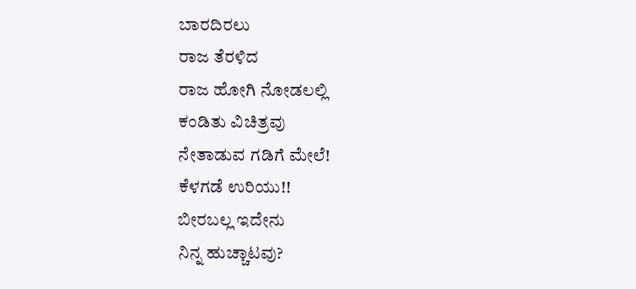ಬಾರದಿರಲು
ರಾಜ ತೆರಳಿದ
ರಾಜ ಹೋಗಿ ನೋಡಲಲ್ಲಿ
ಕಂಡಿತು ವಿಚಿತ್ರವು
ನೇತಾಡುವ ಗಡಿಗೆ ಮೇಲೆ!
ಕೆಳಗಡೆ ಉರಿಯು!!
ಬೀರಬಲ್ಲ ಇದೇನು
ನಿನ್ನ ಹುಚ್ಚಾಟವು?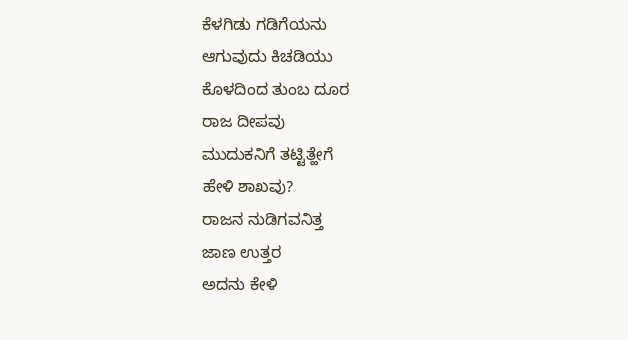ಕೆಳಗಿಡು ಗಡಿಗೆಯನು
ಆಗುವುದು ಕಿಚಡಿಯು
ಕೊಳದಿಂದ ತುಂಬ ದೂರ
ರಾಜ ದೀಪವು
ಮುದುಕನಿಗೆ ತಟ್ಟಿತ್ಹೇಗೆ
ಹೇಳಿ ಶಾಖವು?
ರಾಜನ ನುಡಿಗವನಿತ್ತ
ಜಾಣ ಉತ್ತರ
ಅದನು ಕೇಳಿ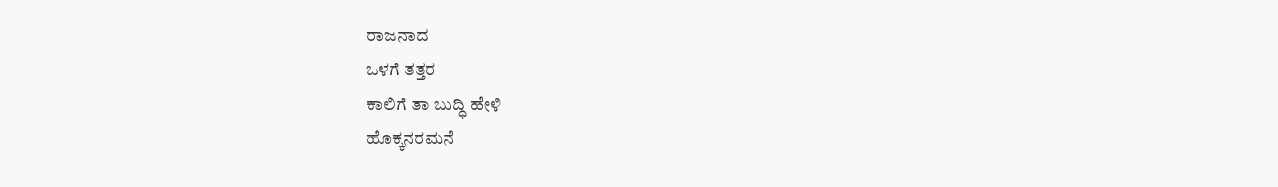ರಾಜನಾದ
ಒಳಗೆ ತತ್ತರ
ಕಾಲಿಗೆ ತಾ ಬುದ್ಧಿ ಹೇಳಿ
ಹೊಕ್ಕನರಮನೆ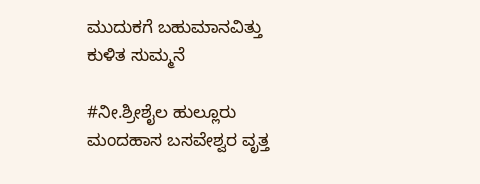ಮುದುಕಗೆ ಬಹುಮಾನವಿತ್ತು
ಕುಳಿತ ಸುಮ್ಮನೆ

#ನೀ.ಶ್ರೀಶೈಲ ಹುಲ್ಲೂರು
ಮಂದಹಾಸ ಬಸವೇಶ್ವರ ವೃತ್ತ